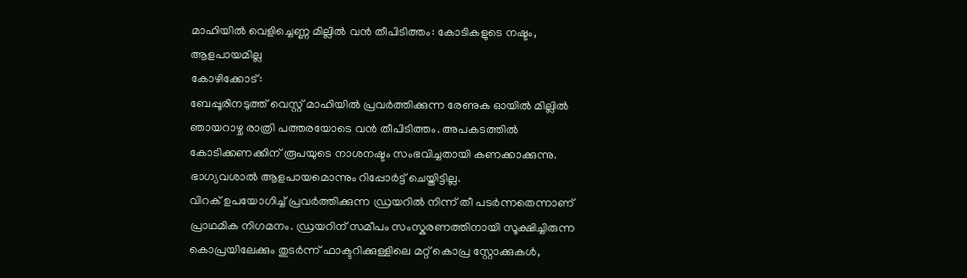മാഹിയിൽ വെളിച്ചെണ്ണ മില്ലിൽ വൻ തീപിടിത്തം: കോടികളുടെ നഷ്ടം, ആളപായമില്ല
കോഴിക്കോട്:
ബേപ്പൂരിനടുത്ത് വെസ്റ്റ് മാഹിയിൽ പ്രവർത്തിക്കുന്ന രേണുക ഓയിൽ മില്ലിൽ ഞായറാഴ്ച രാത്രി പത്തരയോടെ വൻ തീപിടിത്തം. അപകടത്തിൽ കോടിക്കണക്കിന് രൂപയുടെ നാശനഷ്ടം സംഭവിച്ചതായി കണക്കാക്കുന്നു. ഭാഗ്യവശാൽ ആളപായമൊന്നും റിപ്പോർട്ട് ചെയ്തിട്ടില്ല.
വിറക് ഉപയോഗിച്ച് പ്രവർത്തിക്കുന്ന ഡ്രയറിൽ നിന്ന് തീ പടർന്നതെന്നാണ് പ്രാഥമിക നിഗമനം. ഡ്രയറിന് സമീപം സംസ്കരണത്തിനായി സൂക്ഷിച്ചിരുന്ന കൊപ്രയിലേക്കും തുടർന്ന് ഫാക്ടറിക്കുള്ളിലെ മറ്റ് കൊപ്ര സ്റ്റോക്കുകൾ,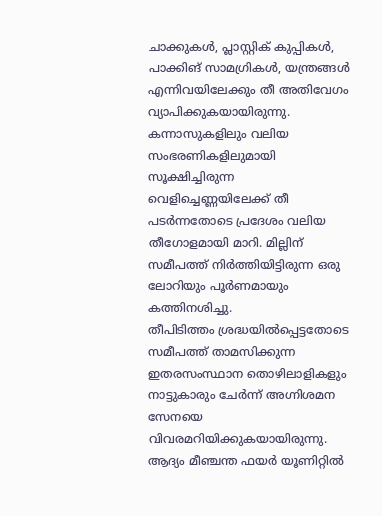ചാക്കുകൾ, പ്ലാസ്റ്റിക് കുപ്പികൾ, പാക്കിങ് സാമഗ്രികൾ, യന്ത്രങ്ങൾ എന്നിവയിലേക്കും തീ അതിവേഗം വ്യാപിക്കുകയായിരുന്നു. കന്നാസുകളിലും വലിയ സംഭരണികളിലുമായി സൂക്ഷിച്ചിരുന്ന വെളിച്ചെണ്ണയിലേക്ക് തീ പടർന്നതോടെ പ്രദേശം വലിയ തീഗോളമായി മാറി. മില്ലിന് സമീപത്ത് നിർത്തിയിട്ടിരുന്ന ഒരു ലോറിയും പൂർണമായും കത്തിനശിച്ചു.
തീപിടിത്തം ശ്രദ്ധയിൽപ്പെട്ടതോടെ സമീപത്ത് താമസിക്കുന്ന ഇതരസംസ്ഥാന തൊഴിലാളികളും നാട്ടുകാരും ചേർന്ന് അഗ്നിശമന സേനയെ വിവരമറിയിക്കുകയായിരുന്നു. ആദ്യം മീഞ്ചന്ത ഫയർ യൂണിറ്റിൽ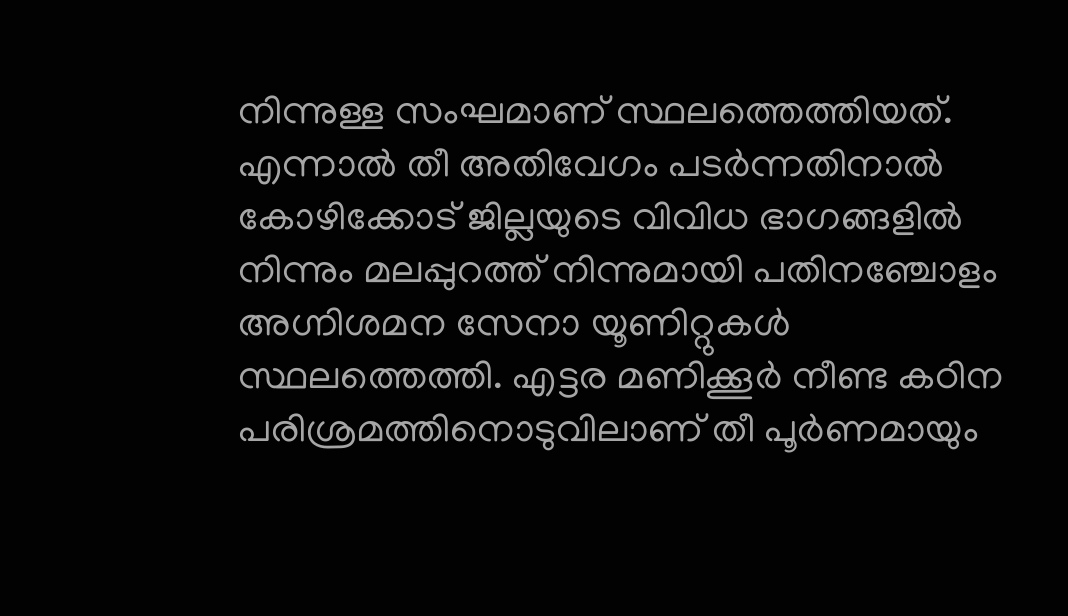നിന്നുള്ള സംഘമാണ് സ്ഥലത്തെത്തിയത്. എന്നാൽ തീ അതിവേഗം പടർന്നതിനാൽ കോഴിക്കോട് ജില്ലയുടെ വിവിധ ഭാഗങ്ങളിൽ നിന്നും മലപ്പുറത്ത് നിന്നുമായി പതിനഞ്ചോളം അഗ്നിശമന സേനാ യൂണിറ്റുകൾ സ്ഥലത്തെത്തി. എട്ടര മണിക്കൂർ നീണ്ട കഠിന പരിശ്രമത്തിനൊടുവിലാണ് തീ പൂർണമായും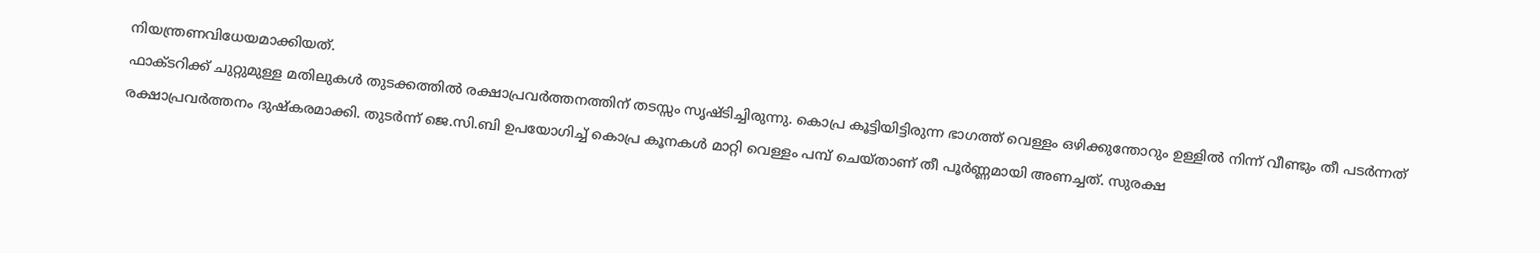നിയന്ത്രണവിധേയമാക്കിയത്.
ഫാക്ടറിക്ക് ചുറ്റുമുള്ള മതിലുകൾ തുടക്കത്തിൽ രക്ഷാപ്രവർത്തനത്തിന് തടസ്സം സൃഷ്ടിച്ചിരുന്നു. കൊപ്ര കൂട്ടിയിട്ടിരുന്ന ഭാഗത്ത് വെള്ളം ഒഴിക്കുന്തോറും ഉള്ളിൽ നിന്ന് വീണ്ടും തീ പടർന്നത് രക്ഷാപ്രവർത്തനം ദുഷ്കരമാക്കി. തുടർന്ന് ജെ.സി.ബി ഉപയോഗിച്ച് കൊപ്ര കൂനകൾ മാറ്റി വെള്ളം പമ്പ് ചെയ്താണ് തീ പൂർണ്ണമായി അണച്ചത്. സുരക്ഷ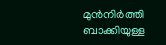മുൻനിർത്തി ബാക്കിയുള്ള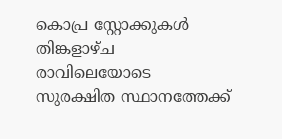കൊപ്ര സ്റ്റോക്കുകൾ തിങ്കളാഴ്ച രാവിലെയോടെ സുരക്ഷിത സ്ഥാനത്തേക്ക്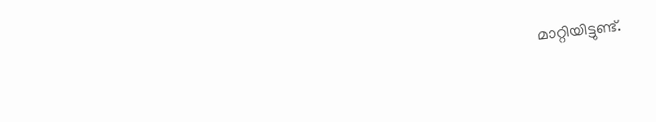മാറ്റിയിട്ടുണ്ട്.